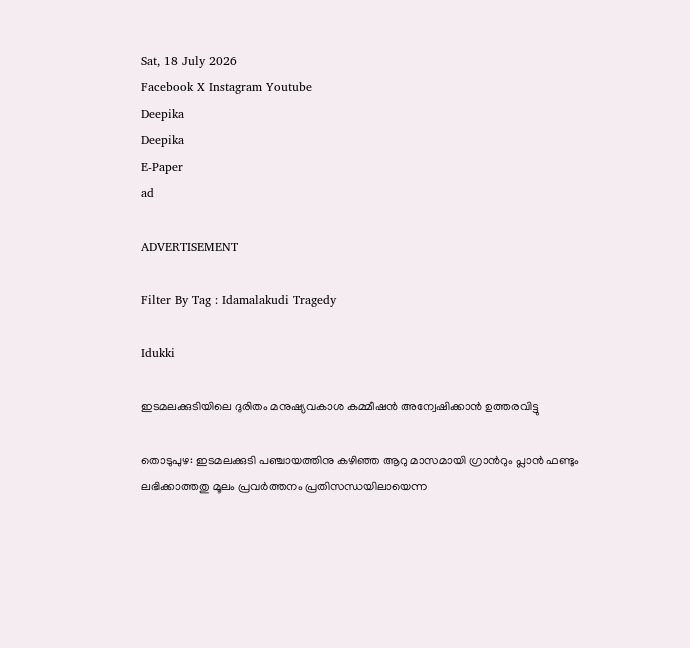Sat, 18 July 2026
Facebook X Instagram Youtube
Deepika
Deepika
E-Paper
ad

ADVERTISEMENT

Filter By Tag : Idamalakudi Tragedy

Idukki

ഇടമലക്കുടിയിലെ ദുരിതം മനുഷ്യവകാശ കമ്മീഷന്‍ അന്വേഷിക്കാന്‍ ഉത്തരവിട്ടു

തൊടുപുഴ: ഇടമലക്കുടി പഞ്ചായത്തിനു കഴിഞ്ഞ ആറു മാസമായി ഗ്രാന്‍റും പ്ലാന്‍ ഫണ്ടും ലഭിക്കാത്തതു മൂലം പ്രവര്‍ത്തനം പ്രതിസന്ധയിലായെന്ന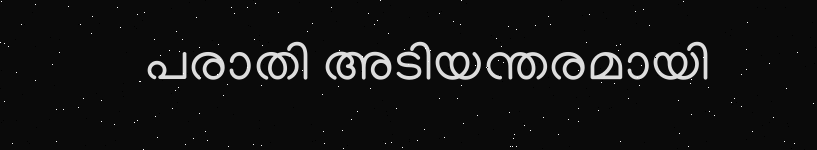പരാതി അടിയന്തരമായി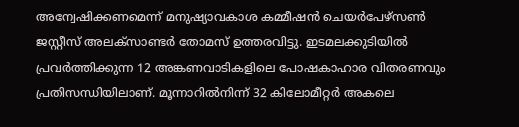അന്വേഷിക്കണമെന്ന് മനുഷ്യാവകാശ കമ്മീഷന്‍ ചെയര്‍പേഴ്‌സണ്‍ ജസ്റ്റീസ് അലക്‌സാണ്ടര്‍ തോമസ് ഉത്തരവിട്ടു. ഇടമലക്കുടിയില്‍ പ്രവര്‍ത്തിക്കുന്ന 12 അങ്കണവാടികളിലെ പോഷകാഹാര വിതരണവും പ്രതിസന്ധിയിലാണ്. മൂന്നാറില്‍നിന്ന് 32 കിലോമീറ്റര്‍ അകലെ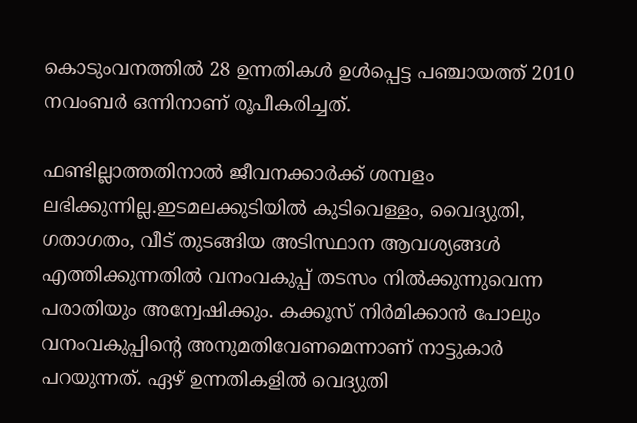കൊടുംവനത്തില്‍ 28 ഉന്നതികള്‍ ഉള്‍പ്പെട്ട പഞ്ചായത്ത് 2010 നവംബര്‍ ഒന്നിനാണ് രൂപീകരിച്ചത്.

ഫണ്ടില്ലാത്തതിനാല്‍ ജീവനക്കാര്‍ക്ക് ശമ്പളം ലഭിക്കുന്നില്ല.ഇടമലക്കുടിയില്‍ കുടിവെള്ളം, വൈദ്യുതി, ഗതാഗതം, വീട് തുടങ്ങിയ അടിസ്ഥാന ആവശ്യങ്ങള്‍ എത്തിക്കുന്നതില്‍ വനംവകുപ്പ് തടസം നില്‍ക്കുന്നുവെന്ന പരാതിയും അന്വേഷിക്കും. കക്കൂസ് നിര്‍മിക്കാന്‍ പോലും വനംവകുപ്പിന്‍റെ അനുമതിവേണമെന്നാണ് നാട്ടുകാര്‍ പറയുന്നത്. ഏഴ് ഉന്നതികളില്‍ വെദ്യുതി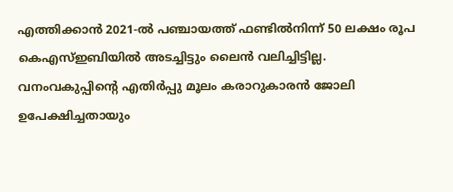എത്തിക്കാന്‍ 2021-ല്‍ പഞ്ചായത്ത് ഫണ്ടില്‍നിന്ന് 50 ലക്ഷം രൂപ കെഎസ്ഇബിയില്‍ അടച്ചിട്ടും ലൈന്‍ വലിച്ചിട്ടില്ല. വനംവകുപ്പിന്‍റെ എതിര്‍പ്പു മൂലം കരാറുകാരന്‍ ജോലി ഉപേക്ഷിച്ചതായും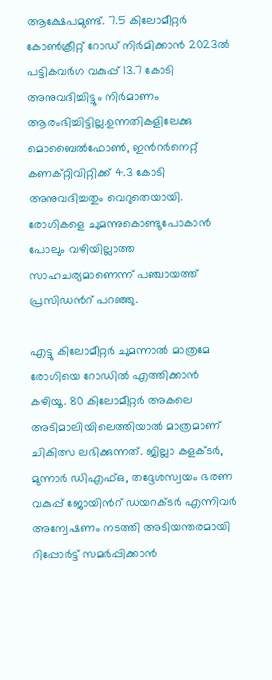ആക്ഷേപമുണ്ട്. 7.5 കിലോമീറ്റര്‍ കോണ്‍ക്രീറ്റ് റോഡ് നിര്‍മിക്കാന്‍ 2023ല്‍ പട്ടികവര്‍ഗ വകുപ്പ് 13.7 കോടി അനുവദിച്ചിട്ടും നിര്‍മാണം ആരംഭിച്ചിട്ടില്ല.ഉന്നതികളിലേക്കു മൊബൈല്‍ഫോണ്‍, ഇന്‍റര്‍നെറ്റ് കണക്റ്റിവിറ്റിക്ക് 4.3 കോടി അനുവദിച്ചതും വെറുതെയായി. രോഗികളെ ചുമന്നുകൊണ്ടുപോകാന്‍ പോലും വഴിയില്ലാത്ത സാഹചര്യമാണെന്ന് പഞ്ചായത്ത് പ്രസിഡന്‍റ് പറഞ്ഞു.

എട്ടു കിലോമീറ്റര്‍ ചുമന്നാല്‍ മാത്രമേ രോഗിയെ റോഡില്‍ എത്തിക്കാന്‍ കഴിയൂ. 80 കിലോമീറ്റര്‍ അകലെ അടിമാലിയിലെത്തിയാല്‍ മാത്രമാണ് ചികിത്സ ലഭിക്കുന്നത്. ജില്ലാ കളക്ടര്‍, മുന്നാര്‍ ഡിഎഫ്ഒ, തദ്ദേശസ്വയം ഭരണ വകുപ്പ് ജോയിന്‍റ് ഡയറക്ടര്‍ എന്നിവര്‍ അന്വേഷണം നടത്തി അടിയന്തരമായി റിപ്പോര്‍ട്ട് സമര്‍പ്പിക്കാന്‍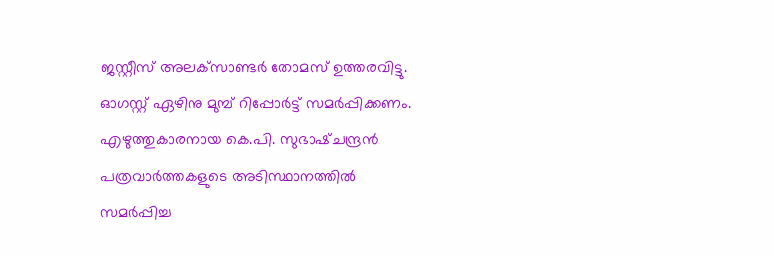ജസ്റ്റീസ് അലക്‌സാണ്ടര്‍ തോമസ് ഉത്തരവിട്ടു. ഓഗസ്റ്റ് ഏഴിനു മുമ്പ് റിപ്പോര്‍ട്ട് സമര്‍പ്പിക്കണം. എഴുത്തുകാരനായ കെ.പി. സുഭാഷ്ചന്ദ്രന്‍ പത്രവാര്‍ത്തകളുടെ അടിസ്ഥാനത്തില്‍ സമര്‍പ്പിച്ച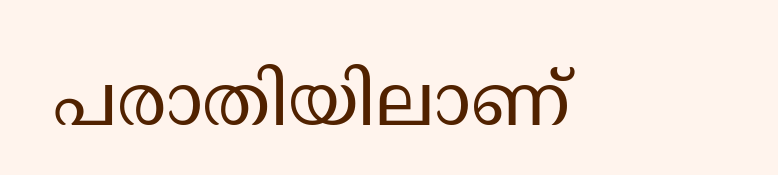പരാതിയിലാണ്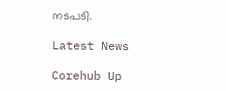നടപടി.

Latest News

Corehub Up